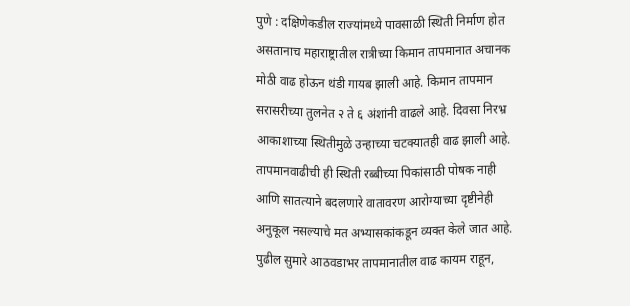पुणे : दक्षिणेकडील राज्यांमध्ये पावसाळी स्थिती निर्माण होत असतानाच महाराष्ट्रातील रात्रीच्या किमान तापमानात अचानक मोठी वाढ होऊन थंडी गायब झाली आहे. किमान तापमान सरासरीच्या तुलनेत २ ते ६ अंशांनी वाढले आहे. दिवसा निरभ्र आकाशाच्या स्थितीमुळे उन्हाच्या चटक्यातही वाढ झाली आहे. तापमानवाढीची ही स्थिती रब्बीच्या पिकांसाठी पोषक नाही आणि सातत्याने बदलणारे वातावरण आरोग्याच्या दृष्टीनेही अनुकूल नसल्याचे मत अभ्यासकांकडून व्यक्त केले जात आहे. पुढील सुमारे आठवडाभर तापमानातील वाढ कायम राहून,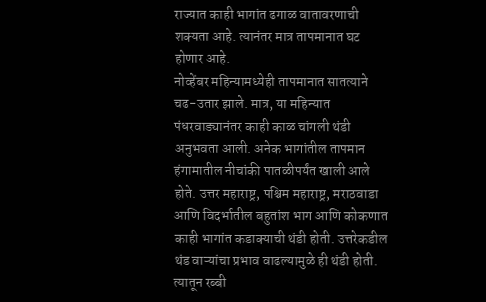राज्यात काही भागांत ढगाळ वातावरणाची शक्यता आहे. त्यानंतर मात्र तापमानात घट होणार आहे.
नोव्हेंबर महिन्यामध्येही तापमानात सातत्याने चढ-उतार झाले. मात्र, या महिन्यात पंधरवाड्यानंतर काही काळ चांगली थंडी अनुभवता आली. अनेक भागांतील तापमान हंगामातील नीचांकी पातळीपर्यंत खाली आले होते. उत्तर महाराष्ट्र, पश्चिम महाराष्ट्र, मराठवाडा आणि विदर्भातील बहुतांश भाग आणि कोकणात काही भागांत कडाक्याची थंडी होती. उत्तरेकडील थंड वाऱ्यांचा प्रभाव वाढल्यामुळे ही थंडी होती. त्यातून रब्बी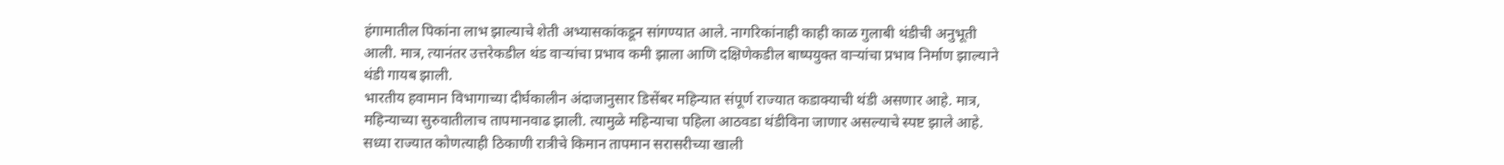हंगामातील पिकांना लाभ झाल्याचे शेती अभ्यासकांकडून सांगण्यात आले. नागरिकांनाही काही काळ गुलाबी थंडीची अनुभूती आली. मात्र, त्यानंतर उत्तरेकडील थंड वाऱ्यांचा प्रभाव कमी झाला आणि दक्षिणेकडील बाष्पयुक्त वाऱ्यांचा प्रभाव निर्माण झाल्याने थंडी गायब झाली.
भारतीय हवामान विभागाच्या दीर्घकालीन अंदाजानुसार डिसेंबर महिन्यात संपूर्ण राज्यात कडाक्याची थंडी असणार आहे. मात्र, महिन्याच्या सुरुवातीलाच तापमानवाढ झाली. त्यामुळे महिन्याचा पहिला आठवडा थंडीविना जाणार असल्याचे स्पष्ट झाले आहे. सध्या राज्यात कोणत्याही ठिकाणी रात्रीचे किमान तापमान सरासरीच्या खाली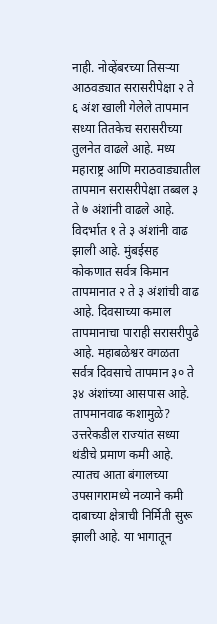नाही. नोव्हेंबरच्या तिसऱ्या आठवड्यात सरासरीपेक्षा २ ते ६ अंश खाली गेलेले तापमान सध्या तितकेच सरासरीच्या तुलनेत वाढले आहे. मध्य महाराष्ट्र आणि मराठवाड्यातील तापमान सरासरीपेक्षा तब्बल ३ ते ७ अंशांनी वाढले आहे. विदर्भात १ ते ३ अंशांनी वाढ झाली आहे. मुंबईसह कोकणात सर्वत्र किमान तापमानात २ ते ३ अंशांची वाढ आहे. दिवसाच्या कमाल तापमानाचा पाराही सरासरीपुढे आहे. महाबळेश्वर वगळता सर्वत्र दिवसाचे तापमान ३० ते ३४ अंशांच्या आसपास आहे.
तापमानवाढ कशामुळे?
उत्तरेकडील राज्यांत सध्या थंडीचे प्रमाण कमी आहे. त्यातच आता बंगालच्या उपसागरामध्ये नव्याने कमी दाबाच्या क्षेत्राची निर्मिती सुरू झाली आहे. या भागातून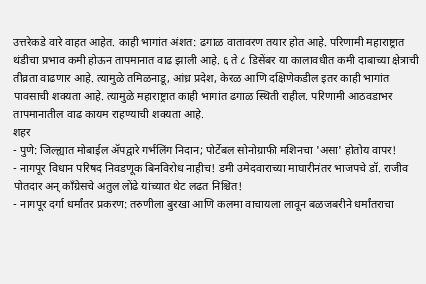उत्तरेकडे वारे वाहत आहेत. काही भागांत अंशत: ढगाळ वातावरण तयार होत आहे. परिणामी महाराष्ट्रात थंडीचा प्रभाव कमी होऊन तापमानात वाढ झाली आहे. ६ ते ८ डिसेंबर या कालावधीत कमी दाबाच्या क्षेत्राची तीव्रता वाढणार आहे. त्यामुळे तमिळनाडू, आंध्र प्रदेश, केरळ आणि दक्षिणेकडील इतर काही भागांत पावसाची शक्यता आहे. त्यामुळे महाराष्ट्रात काही भागांत ढगाळ स्थिती राहील. परिणामी आठवडाभर तापमानातील वाढ कायम राहण्याची शक्यता आहे.
शहर
- पुणे: जिल्ह्यात मोबाईल ॲपद्वारे गर्भलिंग निदान; पोर्टेबल सोनोग्राफी मशिनचा 'असा' होतोय वापर!
- नागपूर विधान परिषद निवडणूक बिनविरोध नाहीच! डमी उमेदवाराच्या माघारीनंतर भाजपचे डॉ. राजीव पोतदार अन् काँग्रेसचे अतुल लोंढे यांच्यात थेट लढत निश्चित!
- नागपूर दर्गा धर्मांतर प्रकरण: तरुणीला बुरखा आणि कलमा वाचायला लावून बळजबरीने धर्मांतराचा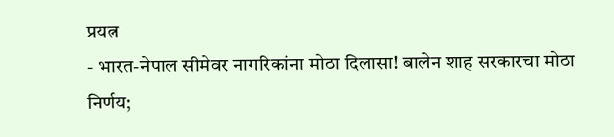प्रयत्न
- भारत-नेपाल सीमेवर नागरिकांना मोठा दिलासा! बालेन शाह सरकारचा मोठा निर्णय;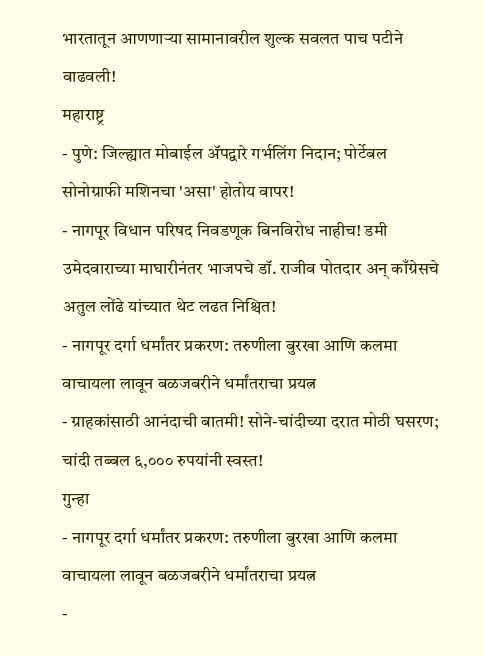भारतातून आणणाऱ्या सामानावरील शुल्क सवलत पाच पटीने वाढवली!
महाराष्ट्र
- पुणे: जिल्ह्यात मोबाईल ॲपद्वारे गर्भलिंग निदान; पोर्टेबल सोनोग्राफी मशिनचा 'असा' होतोय वापर!
- नागपूर विधान परिषद निवडणूक बिनविरोध नाहीच! डमी उमेदवाराच्या माघारीनंतर भाजपचे डॉ. राजीव पोतदार अन् काँग्रेसचे अतुल लोंढे यांच्यात थेट लढत निश्चित!
- नागपूर दर्गा धर्मांतर प्रकरण: तरुणीला बुरखा आणि कलमा वाचायला लावून बळजबरीने धर्मांतराचा प्रयत्न
- ग्राहकांसाठी आनंदाची बातमी! सोने-चांदीच्या दरात मोठी घसरण; चांदी तब्बल ६,००० रुपयांनी स्वस्त!
गुन्हा
- नागपूर दर्गा धर्मांतर प्रकरण: तरुणीला बुरखा आणि कलमा वाचायला लावून बळजबरीने धर्मांतराचा प्रयत्न
-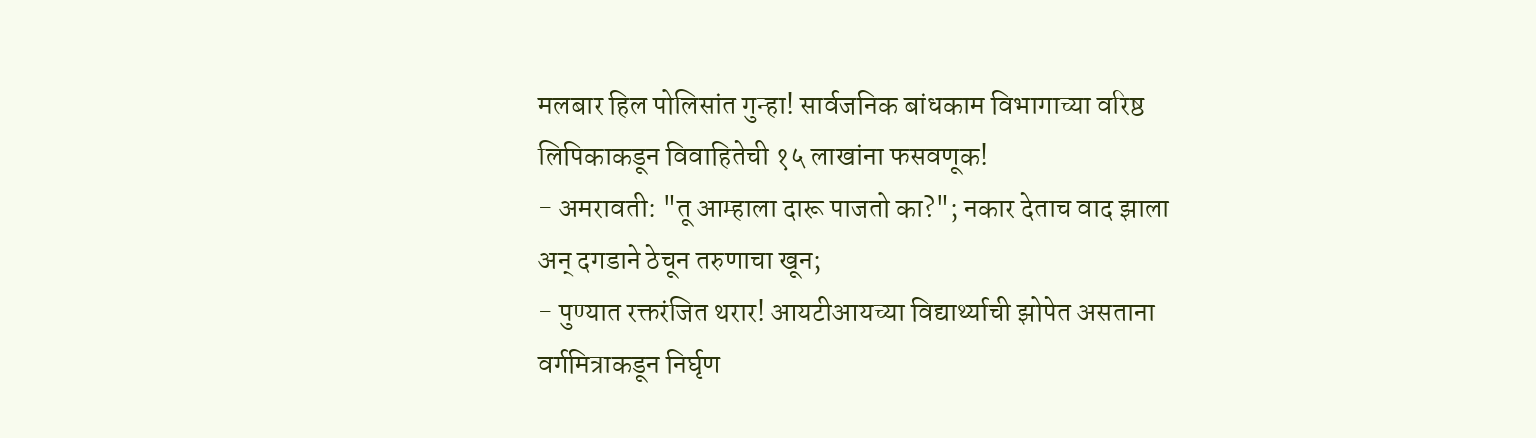मलबार हिल पोलिसांत गुन्हा! सार्वजनिक बांधकाम विभागाच्या वरिष्ठ लिपिकाकडून विवाहितेची १५ लाखांना फसवणूक!
- अमरावती: "तू आम्हाला दारू पाजतो का?"; नकार देताच वाद झाला अन् दगडाने ठेचून तरुणाचा खून;
- पुण्यात रक्तरंजित थरार! आयटीआयच्या विद्यार्थ्याची झोपेत असताना वर्गमित्राकडून निर्घृण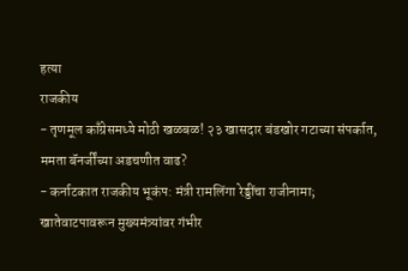हत्या
राजकीय
- तृणमूल काँग्रेसमध्ये मोठी खळबळ! २३ खासदार बंडखोर गटाच्या संपर्कात, ममता बॅनर्जींच्या अडचणीत वाढ?
- कर्नाटकात राजकीय भूकंप: मंत्री रामलिंगा रेड्डींचा राजीनामा; खातेवाटपावरून मुख्यमंत्र्यांवर गंभीर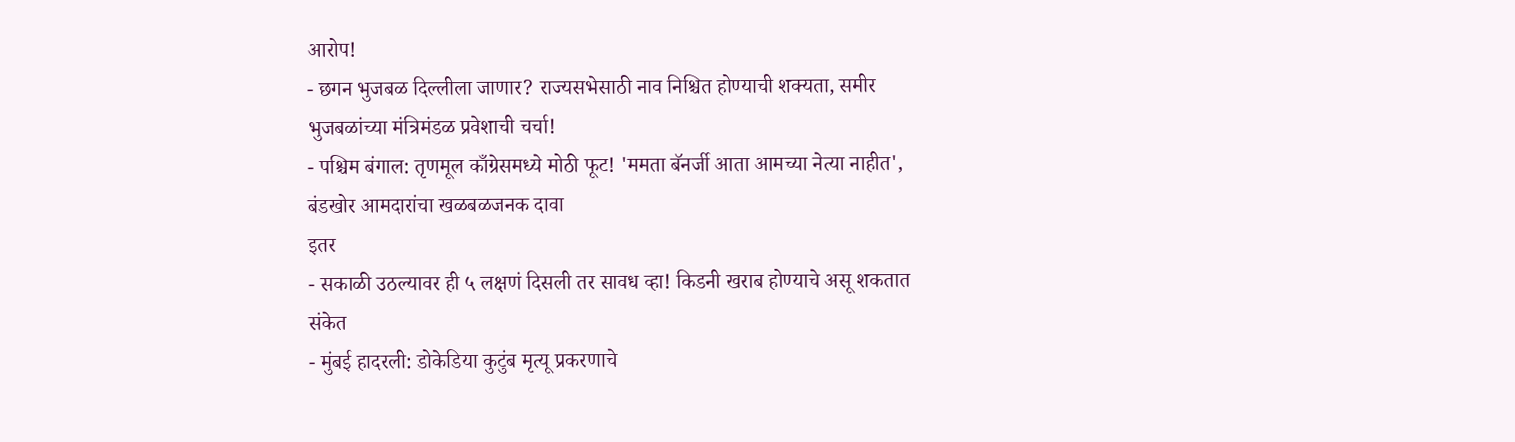आरोप!
- छगन भुजबळ दिल्लीला जाणार? राज्यसभेसाठी नाव निश्चित होण्याची शक्यता, समीर भुजबळांच्या मंत्रिमंडळ प्रवेशाची चर्चा!
- पश्चिम बंगाल: तृणमूल काँग्रेसमध्ये मोठी फूट! 'ममता बॅनर्जी आता आमच्या नेत्या नाहीत', बंडखोर आमदारांचा खळबळजनक दावा
इतर
- सकाळी उठल्यावर ही ५ लक्षणं दिसली तर सावध व्हा! किडनी खराब होण्याचे असू शकतात संकेत
- मुंबई हादरली: डोकेडिया कुटुंब मृत्यू प्रकरणाचे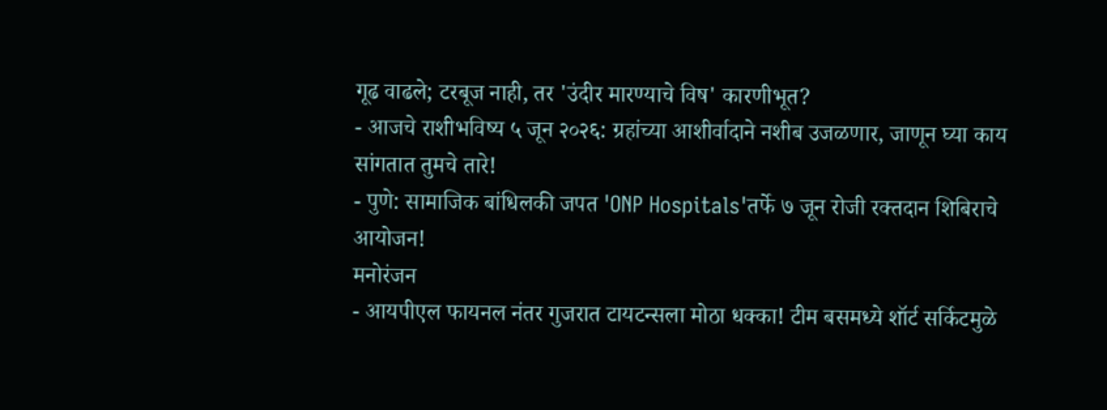गूढ वाढले; टरबूज नाही, तर 'उंदीर मारण्याचे विष' कारणीभूत?
- आजचे राशीभविष्य ५ जून २०२६: ग्रहांच्या आशीर्वादाने नशीब उजळणार, जाणून घ्या काय सांगतात तुमचे तारे!
- पुणे: सामाजिक बांधिलकी जपत 'ONP Hospitals'तर्फे ७ जून रोजी रक्तदान शिबिराचे आयोजन!
मनोरंजन
- आयपीएल फायनल नंतर गुजरात टायटन्सला मोठा धक्का! टीम बसमध्ये शॉर्ट सर्किटमुळे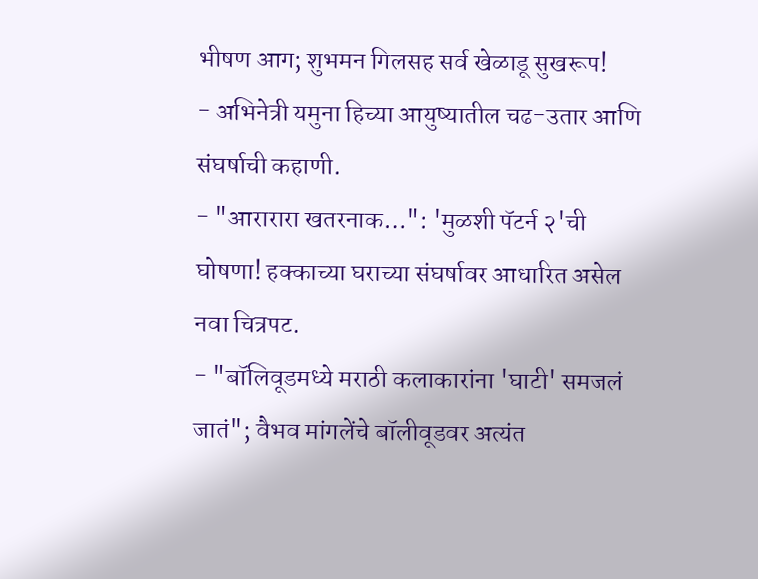भीषण आग; शुभमन गिलसह सर्व खेळाडू सुखरूप!
- अभिनेत्री यमुना हिच्या आयुष्यातील चढ-उतार आणि संघर्षाची कहाणी.
- "आरारारा खतरनाक…": 'मुळशी पॅटर्न २'ची घोषणा! हक्काच्या घराच्या संघर्षावर आधारित असेल नवा चित्रपट.
- "बॉलिवूडमध्ये मराठी कलाकारांना 'घाटी' समजलं जातं"; वैभव मांगलेंचे बॉलीवूडवर अत्यंत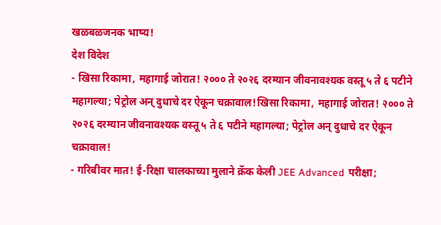खळबळजनक भाष्य!
देश विदेश
- खिसा रिकामा, महागाई जोरात! २००० ते २०२६ दरम्यान जीवनावश्यक वस्तू ५ ते ६ पटीने महागल्या; पेट्रोल अन् दुधाचे दर ऐकून चक्रावाल!खिसा रिकामा, महागाई जोरात! २००० ते २०२६ दरम्यान जीवनावश्यक वस्तू ५ ते ६ पटीने महागल्या; पेट्रोल अन् दुधाचे दर ऐकून चक्रावाल!
- गरिबीवर मात! ई-रिक्षा चालकाच्या मुलाने क्रॅक केली JEE Advanced परीक्षा;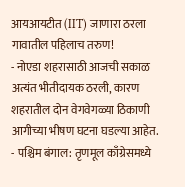आयआयटीत (IIT) जाणारा ठरला गावातील पहिलाच तरुण!
- नोएडा शहरासाठी आजची सकाळ अत्यंत भीतीदायक ठरली, कारण शहरातील दोन वेगवेगळ्या ठिकाणी आगीच्या भीषण घटना घडल्या आहेत.
- पश्चिम बंगाल: तृणमूल काँग्रेसमध्ये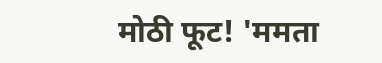मोठी फूट! 'ममता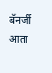बॅनर्जी आता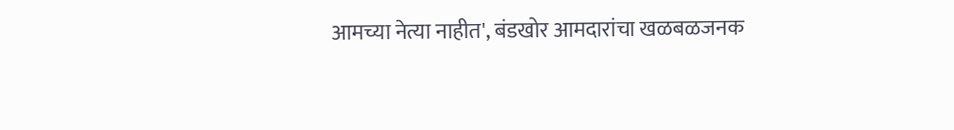आमच्या नेत्या नाहीत', बंडखोर आमदारांचा खळबळजनक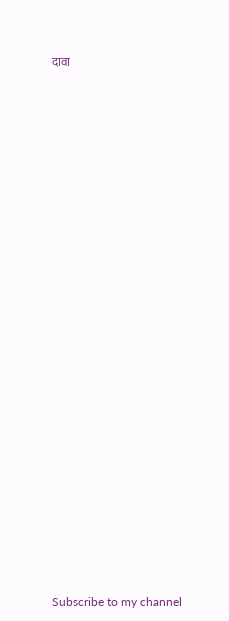दावा
























Subscribe to my channel